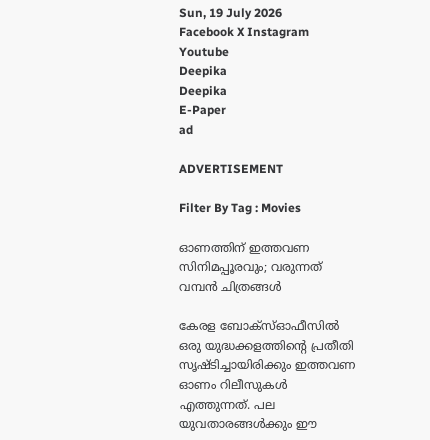Sun, 19 July 2026
Facebook X Instagram Youtube
Deepika
Deepika
E-Paper
ad

ADVERTISEMENT

Filter By Tag : Movies

ഓണത്തിന് ഇത്തവണ സിനിമപ്പൂരവും; വരുന്നത് വമ്പൻ ചിത്രങ്ങൾ

കേരള ബോക്സ്ഓഫീസിൽ ഒരു യുദ്ധക്കളത്തിന്‍റെ പ്രതീതി സൃഷ്ടിച്ചായിരിക്കും ഇത്തവണ ഓണം റിലീസുകൾ എത്തുന്നത്. പല യുവതാരങ്ങൾക്കും ഈ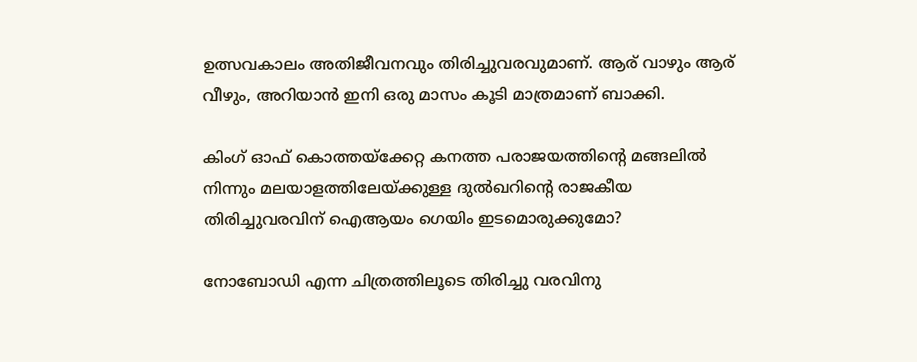ഉത്സവകാലം അതിജീവനവും തിരിച്ചുവരവുമാണ്. ആര് വാഴും ആര് വീഴും, അറിയാൻ ഇനി ഒരു മാസം കൂടി മാത്രമാണ് ബാക്കി.

കിംഗ് ഓഫ് കൊത്തയ്ക്കേറ്റ കനത്ത പരാജയത്തിന്‍റെ മങ്ങലിൽ നിന്നും മലയാളത്തിലേയ്ക്കുള്ള ദുൽഖറിന്‍റെ രാജകീയ തിരിച്ചുവരവിന് ഐആയം ഗെയിം ഇടമൊരുക്കുമോ?

നോബോഡി എന്ന ചിത്രത്തിലൂടെ തിരിച്ചു വരവിനു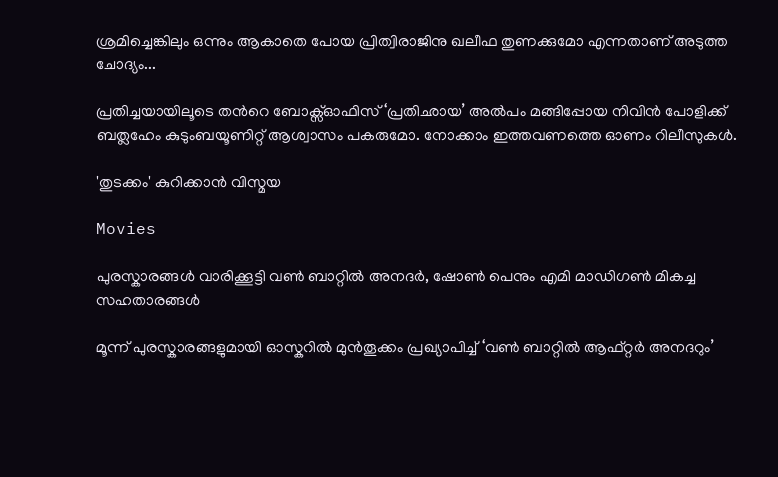ശ്രമിച്ചെങ്കിലും ഒന്നും ആകാതെ പോയ പ്രിത്വിരാജിനു ഖലീഫ തുണക്കുമോ എന്നതാണ് അടുത്ത ചോദ്യം...

പ്രതിച്ചയായിലൂടെ തന്‍റെ ബോക്സ്ഓഫിസ് ‘പ്രതിഛായ’ അൽപം മങ്ങിപ്പോയ നിവിൻ പോളിക്ക് ബത്ലഹേം കുടുംബയൂണിറ്റ് ആശ്വാസം പകരുമോ. നോക്കാം ഇത്തവണത്തെ ഓണം റിലീസുകൾ.

'തുടക്കം' കുറിക്കാൻ വിസ്മയ

Movies

പുരസ്കാരങ്ങൾ വാരിക്കൂട്ടി വൺ ബാറ്റിൽ അനദർ, ഷോൺ പെനും എമി മാഡിഗൺ മികച്ച സഹതാരങ്ങൾ

മൂന്ന് പുരസ്കാരങ്ങളുമായി ഓസ്കറിൽ മുൻതൂക്കം പ്രഖ്യാപിച്ച് ‘വൺ ബാറ്റിൽ ആഫ്റ്റർ അനദറും’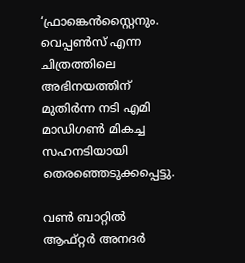‘ഫ്രാങ്കെൻസ്റ്റൈനും. വെപ്പൺസ് എന്ന ചിത്രത്തിലെ അഭിനയത്തിന് മുതിർന്ന നടി എമി മാഡിഗൺ മികച്ച സഹനടിയായി തെരഞ്ഞെടുക്കപ്പെട്ടു.

വൺ ബാറ്റിൽ ആഫ്റ്റർ അനദർ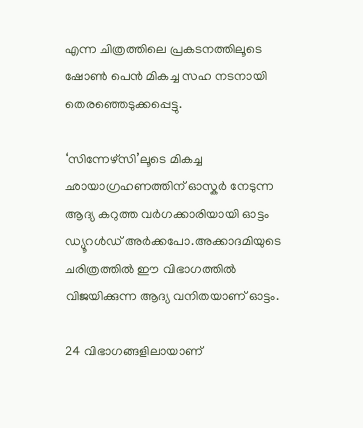എന്ന ചിത്രത്തിലെ പ്രകടനത്തിലൂടെ ഷോൺ പെൻ മികച്ച സഹ നടനായി തെരഞ്ഞെടുക്കപ്പെട്ടു.

‘സിന്നേഴ്സി’ലൂടെ മികച്ച ഛായാഗ്രഹണത്തിന് ഓസ്കർ നേടുന്ന ആദ്യ കറുത്ത വർഗക്കാരിയായി ഓട്ടം ഡ്യൂറള്‍ഡ് അർക്കപോ.അക്കാദമിയുടെ ചരിത്രത്തിൽ ഈ വിഭാഗത്തിൽ വിജയിക്കുന്ന ആദ്യ വനിതയാണ് ഓട്ടം.

24 വിഭാഗങ്ങളിലായാണ്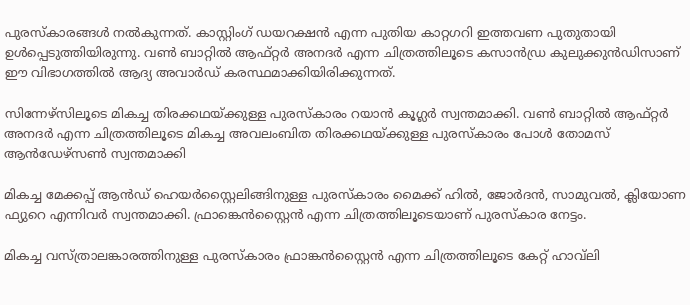പുരസ്കാരങ്ങൾ നൽകുന്നത്. കാസ്റ്റിംഗ് ഡയറക്ഷൻ എന്ന പുതിയ കാറ്റഗറി ഇത്തവണ പുതുതായി ഉൾപ്പെടുത്തിയിരുന്നു. വൺ ബാറ്റിൽ ആഫ്റ്റർ അനദർ എന്ന ചിത്രത്തിലൂടെ കസാൻഡ്ര കുലുക്കുൻഡിസാണ് ഈ വിഭാഗത്തിൽ ആദ്യ അവാർഡ് കരസ്ഥമാക്കിയിരിക്കുന്നത്.

സിന്നേഴ്സിലൂടെ മികച്ച തിരക്കഥയ്ക്കുള്ള പുരസ്കാരം റയാൻ കൂഗ്ലർ സ്വന്തമാക്കി. വൺ ബാറ്റിൽ ആഫ്റ്റർ അനദർ എന്ന ചിത്രത്തിലൂടെ മികച്ച അവലംബിത തിരക്കഥയ്ക്കുള്ള പുരസ്കാരം പോൾ തോമസ് ആൻഡേഴ്‌സൺ സ്വന്തമാക്കി

മികച്ച മേക്കപ്പ് ആൻഡ് ഹെയർസ്റ്റൈലിങ്ങിനുള്ള പുരസ്‍കാരം മൈക്ക് ഹിൽ, ജോർദൻ, സാമുവൽ, ക്ലിയോണ ഫ്യുറെ എന്നിവർ സ്വന്തമാക്കി. ഫ്രാങ്കെൻസ്റ്റൈൻ എന്ന ചിത്രത്തിലൂടെയാണ് പുരസ്‌കാര നേട്ടം.

മികച്ച വസ്ത്രാലങ്കാരത്തിനുള്ള പുരസ്കാരം ഫ്രാങ്കൻസ്റ്റൈൻ എന്ന ചിത്രത്തിലൂടെ കേറ്റ് ഹാവ്‌ലി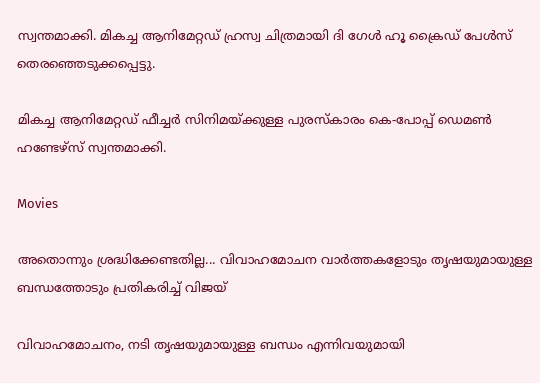സ്വന്തമാക്കി. മികച്ച ആനിമേറ്റഡ് ഹ്രസ്വ ചിത്രമായി ദി ഗേൾ ഹൂ ക്രൈഡ് പേൾസ് തെരഞ്ഞെടുക്കപ്പെട്ടു.

മികച്ച ആനിമേറ്റഡ് ഫീച്ചർ സിനിമയ്ക്കുള്ള പുരസ്കാരം കെ-പോപ്പ് ഡെമൺ ഹണ്ടേഴ്സ് സ്വന്തമാക്കി.

Movies

അതൊന്നും ശ്രദ്ധിക്കേണ്ടതില്ല... വിവാഹമോചന വാര്‍ത്തകളോടും തൃഷയുമായുള്ള ബന്ധത്തോടും പ്രതികരിച്ച് വിജയ്

വിവാഹമോചനം, നടി തൃഷയുമായുള്ള ബന്ധം എന്നിവയുമായി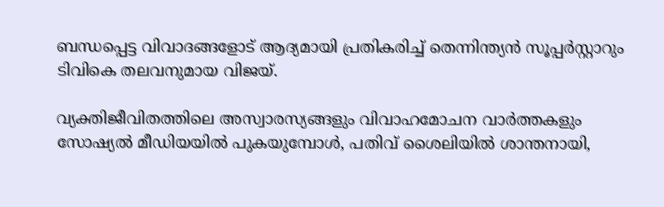ബന്ധപ്പെട്ട വിവാദങ്ങളോട് ആദ്യമായി പ്രതികരിച്ച് തെന്നിന്ത്യന്‍ സൂപ്പര്‍സ്റ്റാറും ടിവികെ തലവനുമായ വിജയ്.

വ്യക്തിജീവിതത്തിലെ അസ്വാരസ്യങ്ങളും വിവാഹമോചന വാര്‍ത്തകളും സോഷ്യല്‍ മീഡിയയില്‍ പുകയുമ്പോള്‍, പതിവ് ശൈലിയില്‍ ശാന്തനായി,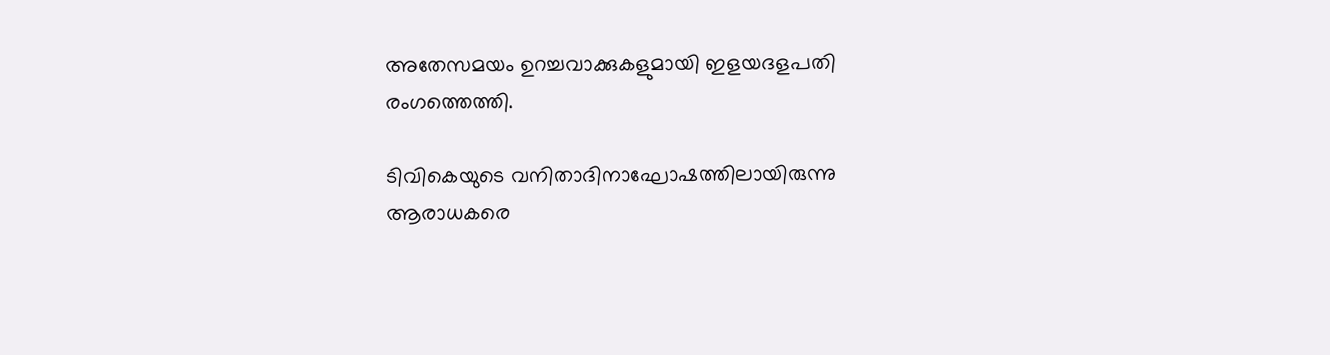അതേസമയം ഉറച്ചവാക്കുകളുമായി ഇളയദളപതി രംഗത്തെത്തി.

ടിവികെയുടെ വനിതാദിനാഘോഷത്തിലായിരുന്നു ആരാധകരെ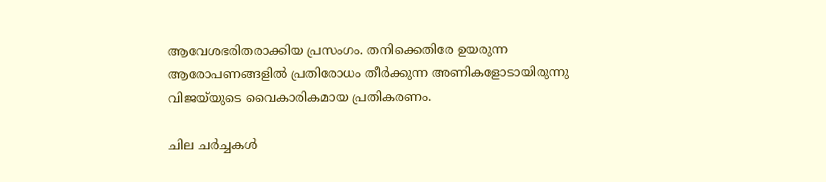ആവേശഭരിതരാക്കിയ പ്രസംഗം. തനിക്കെതിരേ ഉയരുന്ന ആരോപണങ്ങളില്‍ പ്രതിരോധം തീര്‍ക്കുന്ന അണികളോടായിരുന്നു വിജയ്‌യുടെ വൈകാരികമായ പ്രതികരണം.

ചില ചര്‍ച്ചകള്‍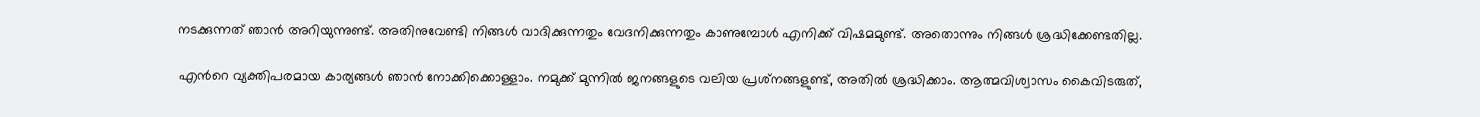നടക്കുന്നത് ഞാന്‍ അറിയുന്നുണ്ട്. അതിനുവേണ്ടി നിങ്ങള്‍ വാദിക്കുന്നതും വേദനിക്കുന്നതും കാണുമ്പോള്‍ എനിക്ക് വിഷമമുണ്ട്. അതൊന്നും നിങ്ങള്‍ ശ്രദ്ധിക്കേണ്ടതില്ല.

എന്‍റെ വ്യക്തിപരമായ കാര്യങ്ങള്‍ ഞാന്‍ നോക്കിക്കൊള്ളാം. നമുക്ക് മുന്നില്‍ ജനങ്ങളുടെ വലിയ പ്രശ്‌നങ്ങളുണ്ട്, അതില്‍ ശ്രദ്ധിക്കാം. ആത്മവിശ്വാസം കൈവിടരുത്,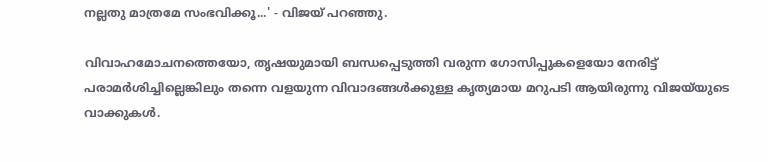നല്ലതു മാത്രമേ സംഭവിക്കൂ...' - വിജയ് പറഞ്ഞു.

വിവാഹമോചനത്തെയോ, തൃഷയുമായി ബന്ധപ്പെടുത്തി വരുന്ന ഗോസിപ്പുകളെയോ നേരിട്ട് പരാമര്‍ശിച്ചില്ലെങ്കിലും തന്നെ വളയുന്ന വിവാദങ്ങള്‍ക്കുള്ള കൃത്യമായ മറുപടി ആയിരുന്നു വിജയ്‌യുടെ വാക്കുകള്‍.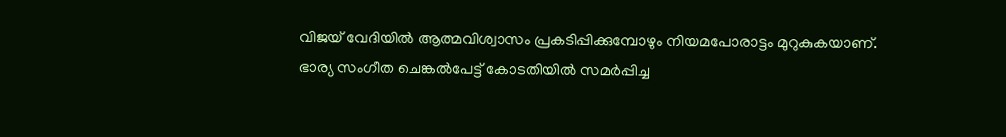വിജയ് വേദിയില്‍ ആത്മവിശ്വാസം പ്രകടിപ്പിക്കുമ്പോഴും നിയമപോരാട്ടം മുറുകുകയാണ്. ഭാര്യ സംഗീത ചെങ്കല്‍പേട്ട് കോടതിയില്‍ സമര്‍പ്പിച്ച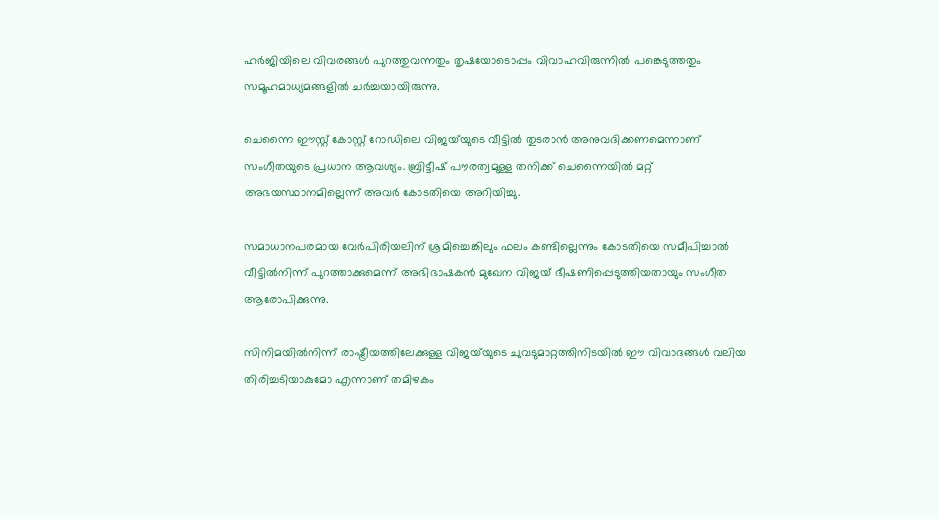ഹര്‍ജിയിലെ വിവരങ്ങള്‍ പുറത്തുവന്നതും തൃഷയോടൊപ്പം വിവാഹവിരുന്നില്‍ പങ്കെടുത്തതും സമൂഹമാധ്യമങ്ങളില്‍ ചര്‍ച്ചയായിരുന്നു.

ചെന്നൈ ഈസ്റ്റ് കോസ്റ്റ് റോഡിലെ വിജയ്‌യുടെ വീട്ടില്‍ തുടരാന്‍ അനുവദിക്കണമെന്നാണ് സംഗീതയുടെ പ്രധാന ആവശ്യം. ബ്രിട്ടീഷ് പൗരത്വമുള്ള തനിക്ക് ചെന്നൈയില്‍ മറ്റ് അഭയസ്ഥാനമില്ലെന്ന് അവര്‍ കോടതിയെ അറിയിച്ചു.

സമാധാനപരമായ വേര്‍പിരിയലിന് ശ്രമിച്ചെങ്കിലും ഫലം കണ്ടില്ലെന്നും കോടതിയെ സമീപിച്ചാല്‍ വീട്ടില്‍നിന്ന് പുറത്താക്കുമെന്ന് അഭിഭാഷകന്‍ മുഖേന വിജയ് ഭീഷണിപ്പെടുത്തിയതായും സംഗീത ആരോപിക്കുന്നു.

സിനിമയില്‍നിന്ന് രാഷ്ട്രീയത്തിലേക്കുള്ള വിജയ്‌യുടെ ചുവടുമാറ്റത്തിനിടയില്‍ ഈ വിവാദങ്ങള്‍ വലിയ തിരിച്ചടിയാകുമോ എന്നാണ് തമിഴകം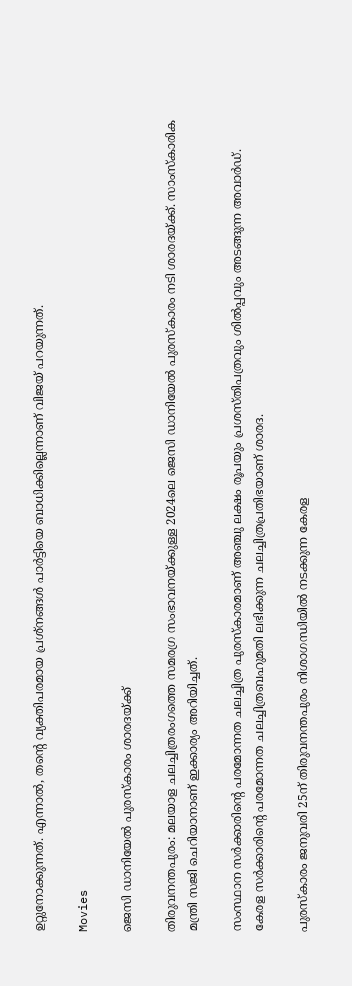ഉറ്റുനോക്കുന്നത്. എന്നാല്‍, തന്‍റെ വ്യക്തിപരമായ പ്രശ്‌നങ്ങള്‍ പാര്‍ട്ടിയെ ബാധിക്കില്ലെന്നാണ് വിജയ് പറയുന്നത്.

Movies

ജെസി ഡാനിയേല്‍ പുരസ്കാരം ശാരദയ്ക്ക്

തിരുവനന്തപുരം: മലയാള ചലച്ചിത്രരംഗത്തെ സമരഗ്ര സംഭാവനയ്ക്കുള്ള 2024ലെ ജെസി ഡാനിയേല്‍ പുരസ്‌കാരം നടി ശാരദയ്ക്ക്. സാംസ്‌കാരിക മന്ത്രി സജി ചെറിയാനാണ് ഇക്കാര്യം അറിയിച്ചത്.

സംസ്ഥാന സര്‍ക്കാരിന്‍റെ പരമോന്നത ചലച്ചിത്ര പുരസ്‌കാരമാണ് അഞ്ചു ലക്ഷം രൂപയും പ്രശസ്തിപത്രവും ശില്‍പ്പവും അടങ്ങുന്ന അവാര്‍ഡ്. കേരള സര്‍ക്കാരിന്‍റെ പരമോന്നത ചലച്ചിത്രബഹുമതി ലഭിക്കുന്ന ചലച്ചിത്രപ്രതിഭയാണ് ശാരദ.

പുരസ്‌കാരം ജനുവരി 25ന് തിരുവനന്തപുരം നിശാഗന്ധിയില്‍ നടക്കുന്ന കേരള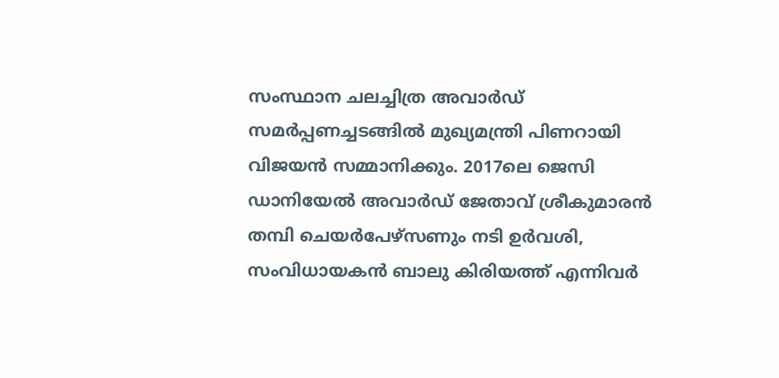സംസ്ഥാന ചലച്ചിത്ര അവാര്‍ഡ് സമര്‍പ്പണച്ചടങ്ങില്‍ മുഖ്യമന്ത്രി പിണറായി വിജയന്‍ സമ്മാനിക്കും. 2017ലെ ജെസി ഡാനിയേല്‍ അവാര്‍ഡ് ജേതാവ് ശ്രീകുമാരന്‍ തമ്പി ചെയര്‍പേഴ്‌സണും നടി ഉര്‍വശി, സംവിധായകന്‍ ബാലു കിരിയത്ത് എന്നിവര്‍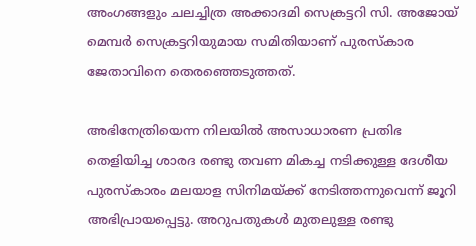അംഗങ്ങളും ചലച്ചിത്ര അക്കാദമി സെക്രട്ടറി സി. അജോയ് മെമ്പര്‍ സെക്രട്ടറിയുമായ സമിതിയാണ് പുരസ്‌കാര ജേതാവിനെ തെരഞ്ഞെടുത്തത്.

അഭിനേത്രിയെന്ന നിലയില്‍ അസാധാരണ പ്രതിഭ തെളിയിച്ച ശാരദ രണ്ടു തവണ മികച്ച നടിക്കുള്ള ദേശീയ പുരസ്‌കാരം മലയാള സിനിമയ്ക്ക് നേടിത്തന്നുവെന്ന് ജൂറി അഭിപ്രായപ്പെട്ടു. അറുപതുകള്‍ മുതലുള്ള രണ്ടു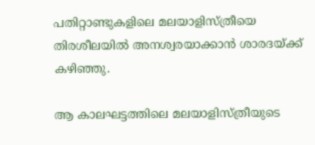പതിറ്റാണ്ടുകളിലെ മലയാളിസ്ത്രീയെ തിരശീലയില്‍ അനശ്വരയാക്കാന്‍ ശാരദയ്ക്ക് കഴിഞ്ഞു.

ആ കാലഘട്ടത്തിലെ മലയാളിസ്ത്രീയുടെ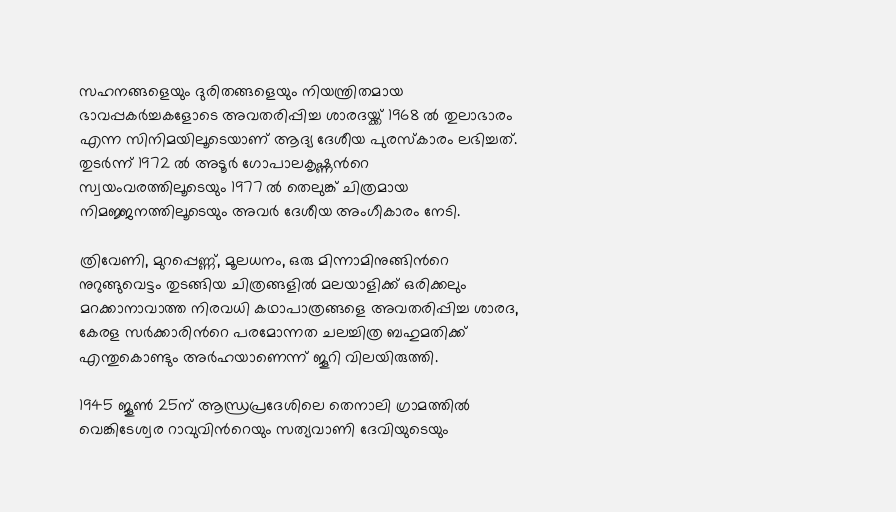സഹനങ്ങളെയും ദുരിതങ്ങളെയും നിയന്ത്രിതമായ ഭാവപ്പകര്‍ച്ചകളോടെ അവതരിപ്പിച്ച ശാരദയ്ക്ക് 1968 ല്‍ തുലാഭാരം എന്ന സിനിമയിലൂടെയാണ് ആദ്യ ദേശീയ പുരസ്‌കാരം ലഭിച്ചത്. തുടര്‍ന്ന് 1972 ല്‍ അടൂര്‍ ഗോപാലകൃഷ്ണന്‍റെ സ്വയംവരത്തിലൂടെയും 1977 ല്‍ തെലുങ്ക് ചിത്രമായ നിമജ്ജനത്തിലൂടെയും അവര്‍ ദേശീയ അംഗീകാരം നേടി.

ത്രിവേണി, മുറപ്പെണ്ണ്, മൂലധനം, ഒരു മിന്നാമിനുങ്ങിന്‍റെ നുറുങ്ങുവെട്ടം തുടങ്ങിയ ചിത്രങ്ങളില്‍ മലയാളിക്ക് ഒരിക്കലും മറക്കാനാവാത്ത നിരവധി കഥാപാത്രങ്ങളെ അവതരിപ്പിച്ച ശാരദ, കേരള സര്‍ക്കാരിന്‍റെ പരമോന്നത ചലച്ചിത്ര ബഹുമതിക്ക് എന്തുകൊണ്ടും അര്‍ഹയാണെന്ന് ജൂറി വിലയിരുത്തി.

1945 ജൂണ്‍ 25ന് ആന്ധ്രപ്രദേശിലെ തെനാലി ഗ്രാമത്തില്‍ വെങ്കിടേശ്വര റാവുവിന്‍റെയും സത്യവാണി ദേവിയുടെയും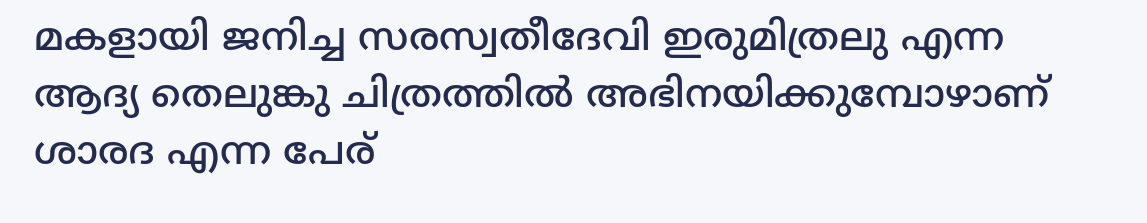മകളായി ജനിച്ച സരസ്വതീദേവി ഇരുമിത്രലു എന്ന ആദ്യ തെലുങ്കു ചിത്രത്തില്‍ അഭിനയിക്കുമ്പോഴാണ് ശാരദ എന്ന പേര്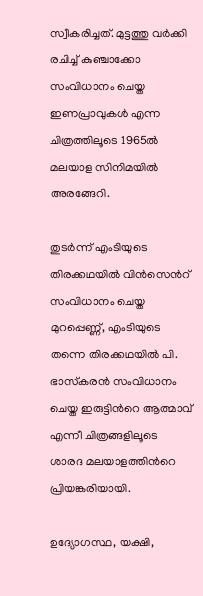സ്വീകരിച്ചത്. മുട്ടത്തു വര്‍ക്കി രചിച്ച് കുഞ്ചാക്കോ സംവിധാനം ചെയ്ത ഇണപ്രാവുകള്‍ എന്ന ചിത്രത്തിലൂടെ 1965ല്‍ മലയാള സിനിമയില്‍ അരങ്ങേറി.

തുടര്‍ന്ന് എംടിയുടെ തിരക്കഥയില്‍ വിന്‍സെന്‍റ് സംവിധാനം ചെയ്ത മുറപ്പെണ്ണ്, എംടിയുടെ തന്നെ തിരക്കഥയില്‍ പി. ഭാസ്‌കരന്‍ സംവിധാനം ചെയ്ത ഇരുട്ടിന്‍റെ ആത്മാവ് എന്നീ ചിത്രങ്ങളിലൂടെ ശാരദ മലയാളത്തിന്‍റെ പ്രിയങ്കരിയായി.

ഉദ്യോഗസ്ഥ, യക്ഷി,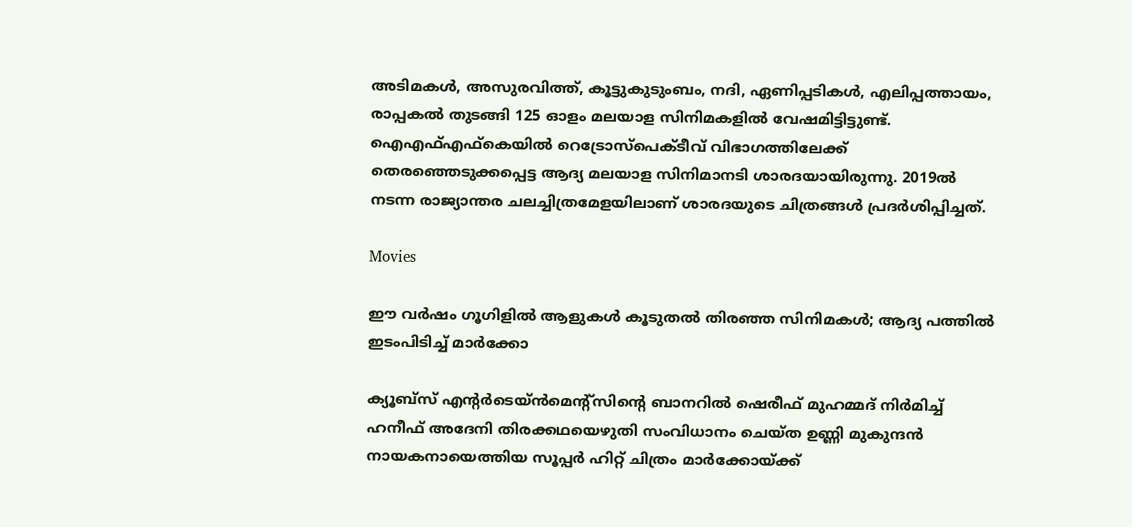അടിമകള്‍, അസുരവിത്ത്, കൂട്ടുകുടുംബം, നദി, ഏണിപ്പടികള്‍, എലിപ്പത്തായം, രാപ്പകല്‍ തുടങ്ങി 125 ഓളം മലയാള സിനിമകളില്‍ വേഷമിട്ടിട്ടുണ്ട്. ഐഎഫ്എഫ്കെയില്‍ റെട്രോസ്‌പെക്ടീവ് വിഭാഗത്തിലേക്ക് തെരഞ്ഞെടുക്കപ്പെട്ട ആദ്യ മലയാള സിനിമാനടി ശാരദയായിരുന്നു. 2019ല്‍ നടന്ന രാജ്യാന്തര ചലച്ചിത്രമേളയിലാണ് ശാരദയുടെ ചിത്രങ്ങള്‍ പ്രദര്‍ശിപ്പിച്ചത്.

Movies

ഈ വർഷം ഗൂഗിളിൽ ആളുകൾ കൂടുതൽ തിരഞ്ഞ സിനിമകൾ; ആദ്യ പത്തിൽ ഇടംപിടിച്ച് മാർക്കോ

ക്യൂബ്‌സ് എന്‍റർടെയ്ൻമെന്‍റ്സിന്‍റെ ബാനറിൽ ഷെരീഫ് മുഹമ്മദ് നിർമിച്ച് ഹനീഫ് അദേനി തിരക്കഥയെഴുതി സംവിധാനം ചെയ്ത ഉണ്ണി മുകുന്ദൻ നായകനായെത്തിയ സൂപ്പർ ഹിറ്റ് ചിത്രം മാർക്കോയ്ക്ക്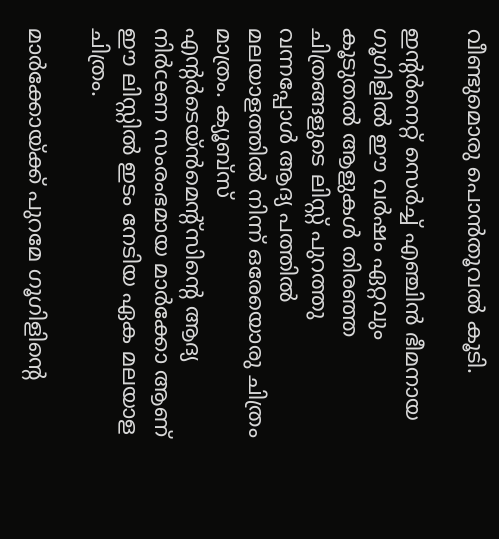വീണ്ടുമൊരു പൊൻതൂവൽ കൂടി.

ഇന്‍റര്‍നെറ്റ് സെര്‍ച്ച് എഞ്ചിന്‍ ഭീമനായ ഗൂഗിളിൽ ഈ വർഷം ഏറ്റവും കൂടുതൽ ആളുകൾ തിരഞ്ഞ ചിത്രങ്ങളുടെ ലിസ്റ്റ് പുറത്തു വന്നപ്പോൾ ആദ്യ പത്തിൽ മലയാളത്തിൽ നിന്ന് ഒരേയൊരു ചിത്രം മാത്രം. ക്യൂബ്സ് എന്‍റർടെയ്ൻമെന്‍റ്സിന്‍റെ ആദ്യ നിർceണ സംരംഭമായ മാർക്കോ ആണ് ഈ ലിസ്റ്റിൽ ഇടം നേടിയ ഏക മലയാള ചിത്രം.

മാർക്കോയ്ക്ക് പുറമേ ഗൂഗിളിന്‍റെ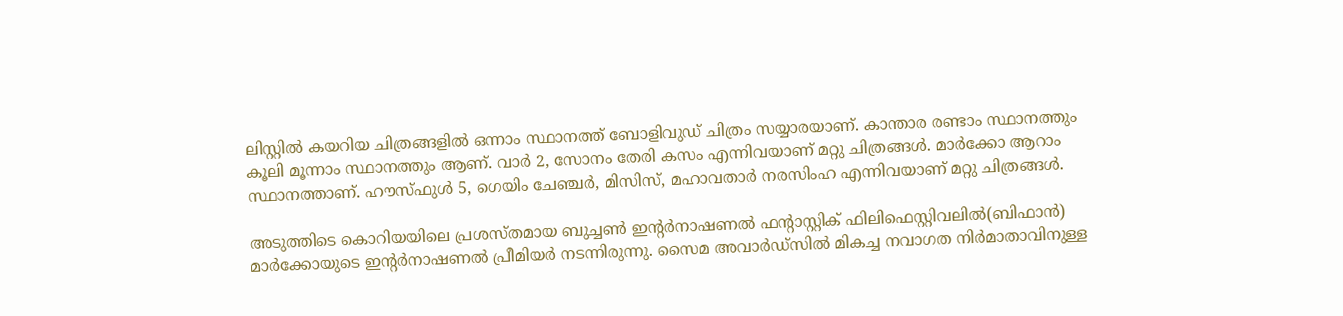ലിസ്റ്റിൽ കയറിയ ചിത്രങ്ങളിൽ ഒന്നാം സ്ഥാനത്ത് ബോളിവുഡ് ചിത്രം സയ്യാരയാണ്. കാന്താര രണ്ടാം സ്ഥാനത്തും കൂലി മൂന്നാം സ്ഥാനത്തും ആണ്. വാര്‍ 2, സോനം തേരി കസം എന്നിവയാണ് മറ്റു ചിത്രങ്ങൾ. മാർക്കോ ആറാം സ്ഥാനത്താണ്. ഹൗസ്‌ഫുള്‍ 5, ഗെയിം ചേഞ്ചര്‍, മിസിസ്, മഹാവതാര്‍ നരസിംഹ എന്നിവയാണ് മറ്റു ചിത്രങ്ങൾ.

അടുത്തിടെ കൊറിയയിലെ പ്രശസ്തമായ ബുച്ചൺ ഇന്‍റർനാഷണൽ ഫന്‍റാസ്റ്റിക് ഫിലിഫെസ്റ്റിവലിൽ(ബിഫാൻ) മാർക്കോയുടെ ഇന്‍റർനാഷണൽ പ്രീമിയർ നടന്നിരുന്നു. സൈമ അവാർഡ്സിൽ മികച്ച നവാഗത നിർമാതാവിനുള്ള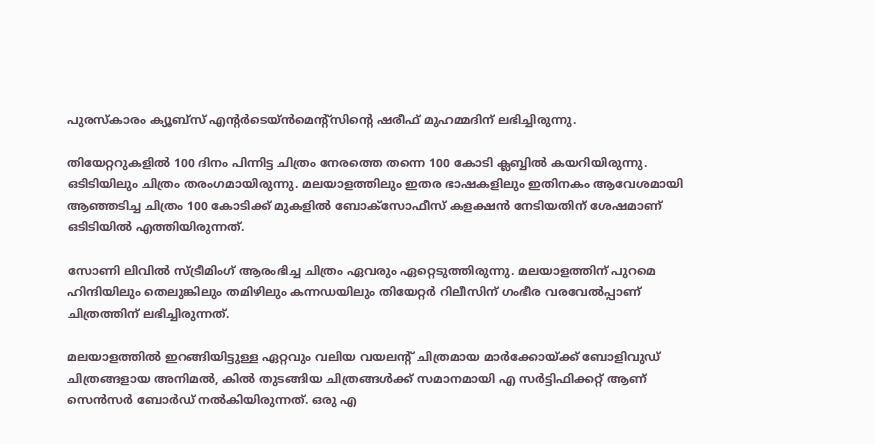പുരസ്കാരം ക്യൂബ്സ് എന്‍റർടെയ്ൻമെന്‍റ്സിന്‍റെ ഷരീഫ് മുഹമ്മദിന് ലഭിച്ചിരുന്നു.

തിയേറ്ററുകളിൽ 100 ദിനം പിന്നിട്ട ചിത്രം നേരത്തെ തന്നെ 100 കോടി ക്ലബ്ബിൽ കയറിയിരുന്നു. ഒടിടിയിലും ചിത്രം തരംഗമായിരുന്നു. മലയാളത്തിലും ഇതര ഭാഷകളിലും ഇതിനകം ആവേശമായി ആഞ്ഞടിച്ച ചിത്രം 100 കോടിക്ക് മുകളിൽ ബോക്സോഫീസ് കളക്ഷൻ നേടിയതിന് ശേഷമാണ് ഒടിടിയിൽ എത്തിയിരുന്നത്.

സോണി ലിവിൽ സ്ട്രീമിംഗ് ആരംഭിച്ച ചിത്രം ഏവരും ഏറ്റെടുത്തിരുന്നു. മലയാളത്തിന് പുറമെ ഹിന്ദിയിലും തെലുങ്കിലും തമിഴിലും കന്നഡയിലും തിയേറ്റർ റിലീസിന് ഗംഭീര വരവേൽപ്പാണ് ചിത്രത്തിന് ലഭിച്ചിരുന്നത്.

മലയാളത്തിൽ ഇറങ്ങിയിട്ടുള്ള ഏറ്റവും വലിയ വയലന്‍റ് ചിത്രമായ മാർക്കോയ്ക്ക് ബോളിവുഡ് ചിത്രങ്ങളായ അനിമൽ, കിൽ തുടങ്ങിയ ചിത്രങ്ങൾക്ക് സമാനമായി എ സർട്ടിഫിക്കറ്റ് ആണ് സെൻസർ ബോർഡ് നൽകിയിരുന്നത്. ഒരു എ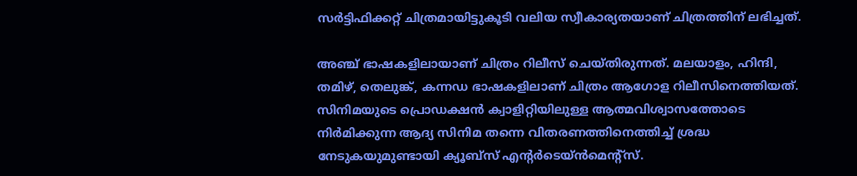സർട്ടിഫിക്കറ്റ് ചിത്രമായിട്ടുകൂടി വലിയ സ്വീകാര്യതയാണ് ചിത്രത്തിന് ലഭിച്ചത്.

അഞ്ച് ഭാഷകളിലായാണ് ചിത്രം റിലീസ് ചെയ്തിരുന്നത്. മലയാളം, ഹിന്ദി, തമിഴ്, തെലുങ്ക്, കന്നഡ ഭാഷകളിലാണ് ചിത്രം ആഗോള റിലീസിനെത്തിയത്. സിനിമയുടെ പ്രൊഡക്ഷൻ ക്വാളിറ്റിയിലുള്ള ആത്മവിശ്വാസത്തോടെ നിർമിക്കുന്ന ആദ്യ സിനിമ തന്നെ വിതരണത്തിനെത്തിച്ച് ശ്രദ്ധ നേടുകയുമുണ്ടായി ക്യൂബ്സ് എന്‍റർടെയ്ൻമെന്‍റ്സ്.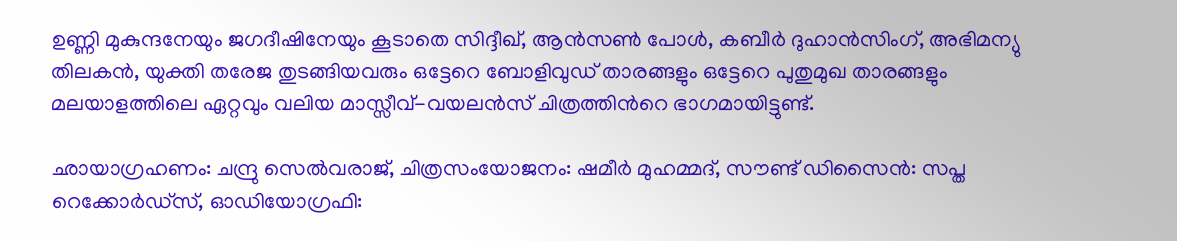ഉണ്ണി മുകുന്ദനേയും ജഗദീഷിനേയും കൂടാതെ സിദ്ദീഖ്, ആൻസൺ പോൾ, കബീർ ദുഹാൻസിംഗ്, അഭിമന്യു തിലകൻ, യുക്തി തരേജ തുടങ്ങിയവരും ഒട്ടേറെ ബോളിവുഡ് താരങ്ങളും ഒട്ടേറെ പുതുമുഖ താരങ്ങളും മലയാളത്തിലെ ഏറ്റവും വലിയ മാസ്സീവ്-വയലൻസ് ചിത്രത്തിന്‍റെ ഭാഗമായിട്ടുണ്ട്.

ഛായാഗ്രഹണം: ചന്ദ്രു സെൽവരാജ്, ചിത്രസംയോജനം: ഷമീർ മുഹമ്മദ്, സൗണ്ട് ഡിസൈൻ: സപ്ത റെക്കോർഡ്സ്, ഓഡിയോഗ്രഫി: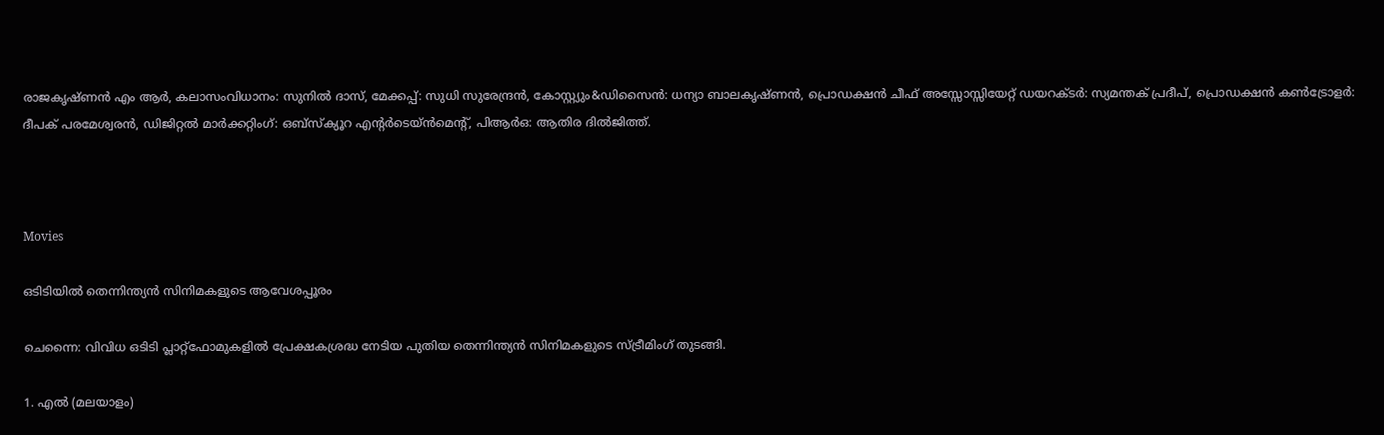രാജകൃഷ്ണൻ എം ആർ, കലാസംവിധാനം: സുനിൽ ദാസ്, മേക്കപ്പ്: സുധി സുരേന്ദ്രൻ, കോസ്റ്റ്യും&ഡിസൈൻ: ധന്യാ ബാലകൃഷ്ണൻ, പ്രൊഡക്ഷൻ ചീഫ് അസ്സോസ്സിയേറ്റ് ഡയറക്ടർ: സ്യമന്തക് പ്രദീപ്, പ്രൊഡക്ഷൻ കൺട്രോളർ: ദീപക് പരമേശ്വരൻ, ഡിജിറ്റൽ മാർക്കറ്റിംഗ്: ഒബ്സ്ക്യൂറ എന്‍റർടെയ്ൻമെന്‍റ്, പിആർഒ: ആതിര ദിൽജിത്ത്.



Movies

ഒടിടിയിൽ തെന്നിന്ത്യന്‍ സിനിമകളുടെ ആവേശപ്പൂരം

ചെന്നൈ: വിവിധ ഒടിടി പ്ലാറ്റ്ഫോമുകളിൽ പ്രേക്ഷകശ്രദ്ധ നേടിയ പുതിയ തെന്നിന്ത്യൻ സിനിമകളുടെ സ്ട്രീമിംഗ് തുടങ്ങി.

1. എല്‍ (മലയാളം)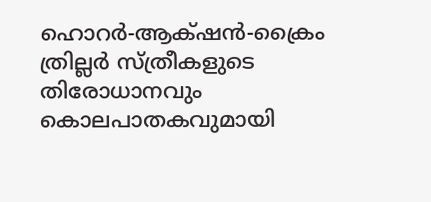ഹൊറര്‍-ആക്‌ഷന്‍-ക്രൈം ത്രില്ലര്‍ സ്ത്രീകളുടെ തിരോധാനവും കൊലപാതകവുമായി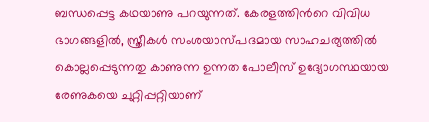ബന്ധപ്പെട്ട കഥയാണു പറയുന്നത്. കേരളത്തിന്‍റെ വിവിധ ഭാഗങ്ങളില്‍, സ്ത്രീകള്‍ സംശയാസ്പദമായ സാഹചര്യത്തില്‍ കൊല്ലപ്പെടുന്നതു കാണുന്ന ഉന്നത പോലീസ് ഉദ്യോഗസ്ഥയായ രേണുകയെ ചുറ്റിപ്പറ്റിയാണ്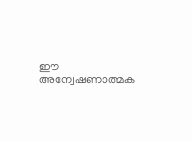ഈ അന്വേഷണാത്മക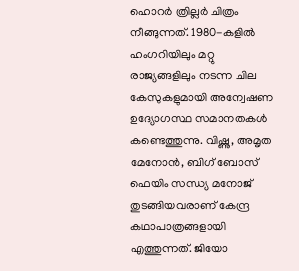ഹൊറര്‍ ത്രില്ലര്‍ ചിത്രം നീങ്ങുന്നത്. 1980-കളില്‍ ഹംഗറിയിലും മറ്റു രാജ്യങ്ങളിലും നടന്ന ചില കേസുകളുമായി അന്വേഷണ ഉദ്യോഗസ്ഥ സമാനതകള്‍ കണ്ടെത്തുന്നു. വിഷ്ണു, അമൃത മേനോന്‍, ബിഗ് ബോസ് ഫെയിം സന്ധ്യ മനോജ് തുടങ്ങിയവരാണ് കേന്ദ്ര കഥാപാത്രങ്ങളായി എത്തുന്നത്. ജിയോ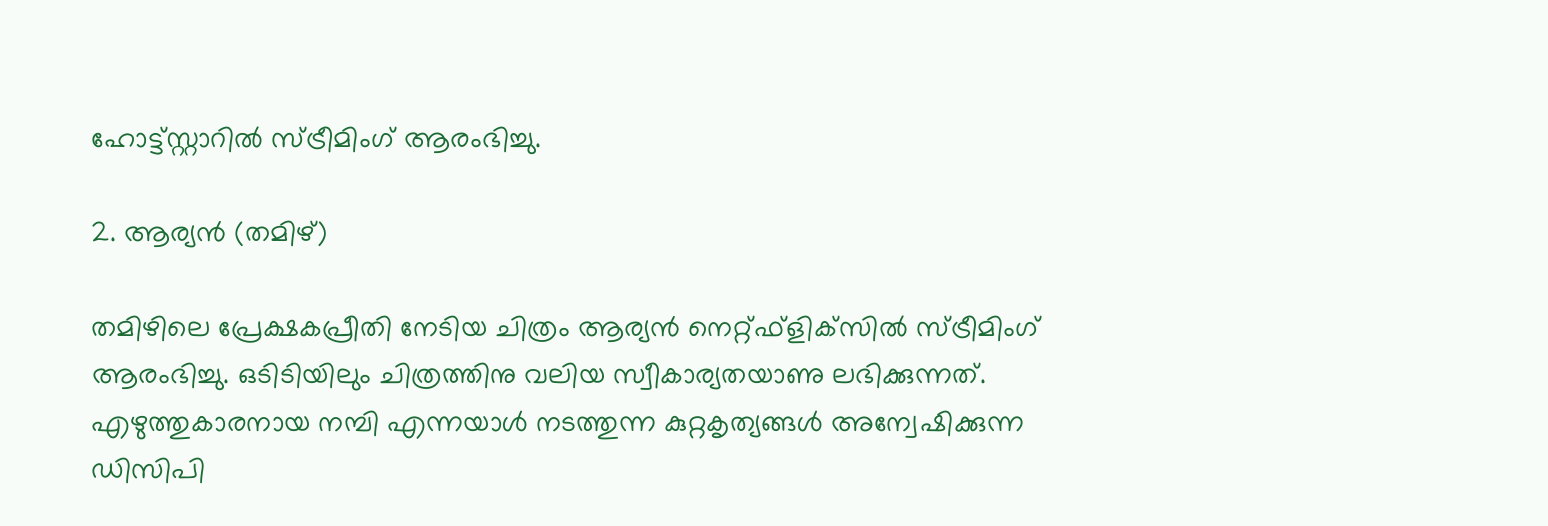ഹോട്ട്സ്റ്റാറില്‍ സ്ട്രീമിംഗ് ആരംഭിച്ചു.

2. ആര്യന്‍ (തമിഴ്)

തമിഴിലെ പ്രേക്ഷകപ്രീതി നേടിയ ചിത്രം ആര്യന്‍ നെറ്റ്ഫ്‌ളിക്‌സില്‍ സ്ട്രീമിംഗ് ആരംഭിച്ചു. ഒടിടിയിലും ചിത്രത്തിനു വലിയ സ്വീകാര്യതയാണു ലഭിക്കുന്നത്. എഴുത്തുകാരനായ നമ്പി എന്നയാള്‍ നടത്തുന്ന കുറ്റകൃത്യങ്ങള്‍ അന്വേഷിക്കുന്ന ഡിസിപി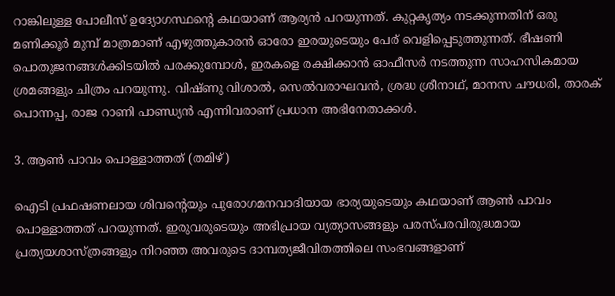റാങ്കിലുള്ള പോലീസ് ഉദ്യോഗസ്ഥന്‍റെ കഥയാണ് ആര്യന്‍ പറയുന്നത്. കുറ്റകൃത്യം നടക്കുന്നതിന് ഒരു മണിക്കൂര്‍ മുമ്പ് മാത്രമാണ് എഴുത്തുകാരന്‍ ഓരോ ഇരയുടെയും പേര് വെളിപ്പെടുത്തുന്നത്. ഭീഷണി പൊതുജനങ്ങള്‍ക്കിടയില്‍ പരക്കുമ്പോള്‍, ഇരകളെ രക്ഷിക്കാന്‍ ഓഫീസര്‍ നടത്തുന്ന സാഹസികമായ ശ്രമങ്ങളും ചിത്രം പറയുന്നു. വിഷ്ണു വിശാല്‍, സെല്‍വരാഘവന്‍, ശ്രദ്ധ ശ്രീനാഥ്, മാനസ ചൗധരി, താരക് പൊന്നപ്പ, രാജ റാണി പാണ്ഡ്യന്‍ എന്നിവരാണ് പ്രധാന അഭിനേതാക്കള്‍.

3. ആണ്‍ പാവം പൊള്ളാത്തത് (തമിഴ്)

ഐടി പ്രഫഷണലായ ശിവന്‍റെയും പുരോഗമനവാദിയായ ഭാര്യയുടെയും കഥയാണ് ആണ്‍ പാവം പൊള്ളാത്തത് പറയുന്നത്. ഇരുവരുടെയും അഭിപ്രായ വ്യത്യാസങ്ങളും പരസ്പരവിരുദ്ധമായ പ്രത്യയശാസ്ത്രങ്ങളും നിറഞ്ഞ അവരുടെ ദാമ്പത്യജീവിതത്തിലെ സംഭവങ്ങളാണ്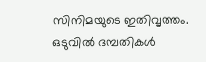സിനിമയുടെ ഇതിവൃത്തം. ഒടുവില്‍ ദമ്പതികള്‍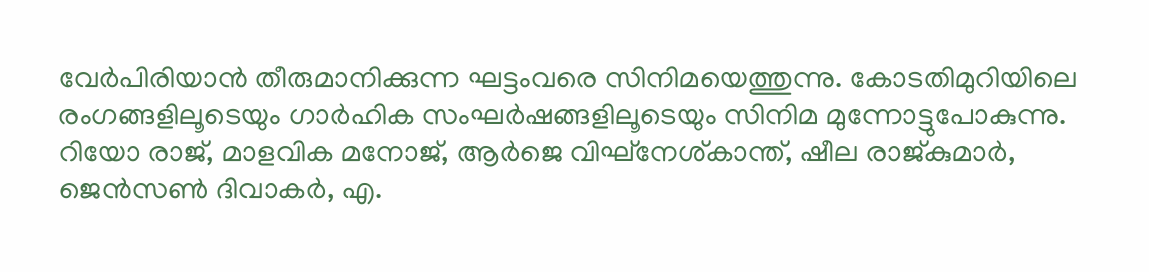വേര്‍പിരിയാന്‍ തീരുമാനിക്കുന്ന ഘട്ടംവരെ സിനിമയെത്തുന്നു. കോടതിമുറിയിലെ രംഗങ്ങളിലൂടെയും ഗാര്‍ഹിക സംഘര്‍ഷങ്ങളിലൂടെയും സിനിമ മുന്നോട്ടുപോകുന്നു. റിയോ രാജ്, മാളവിക മനോജ്, ആര്‍ജെ വിഘ്‌നേശ്കാന്ത്, ഷീല രാജ്കുമാര്‍, ജെന്‍സണ്‍ ദിവാകര്‍, എ.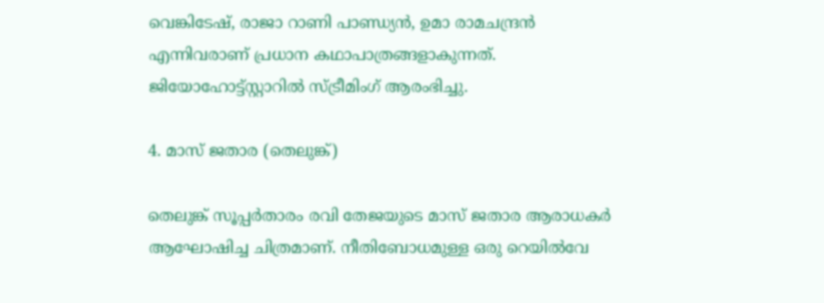വെങ്കിടേഷ്, രാജാ റാണി പാണ്ഡ്യന്‍, ഉമാ രാമചന്ദ്രന്‍ എന്നിവരാണ് പ്രധാന കഥാപാത്രങ്ങളാകുന്നത്. ജിയോഹോട്ട്സ്റ്റാറില്‍ സ്ട്രീമിംഗ് ആരംഭിച്ചു.

4. മാസ് ജതാര (തെലുങ്ക്)

തെലുങ്ക് സൂപ്പര്‍താരം രവി തേജയുടെ മാസ് ജതാര ആരാധകര്‍ ആഘോഷിച്ച ചിത്രമാണ്. നീതിബോധമുള്ള ഒരു റെയില്‍വേ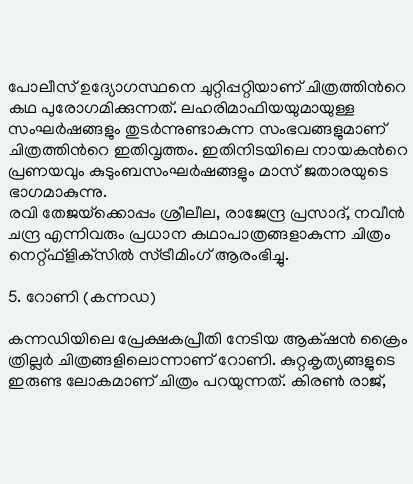പോലീസ് ഉദ്യോഗസ്ഥനെ ചുറ്റിപ്പറ്റിയാണ് ചിത്രത്തിന്‍റെ കഥ പുരോഗമിക്കുന്നത്. ലഹരിമാഫിയയുമായുള്ള സംഘര്‍ഷങ്ങളും തുടര്‍ന്നുണ്ടാകുന്ന സംഭവങ്ങളുമാണ് ചിത്രത്തിന്‍റെ ഇതിവൃത്തം. ഇതിനിടയിലെ നായകന്‍റെ പ്രണയവും കുടുംബസംഘര്‍ഷങ്ങളും മാസ് ജതാരയുടെ ഭാഗമാകുന്നു.
രവി തേജയ്‌ക്കൊപ്പം ശ്രീലീല, രാജേന്ദ്ര പ്രസാദ്, നവീന്‍ ചന്ദ്ര എന്നിവരും പ്രധാന കഥാപാത്രങ്ങളാകുന്ന ചിത്രം നെറ്റ്ഫ്‌ളിക്‌സില്‍ സ്ട്രീമിംഗ് ആരംഭിച്ചു.

5. റോണി (കന്നഡ)

കന്നഡിയിലെ പ്രേക്ഷകപ്രീതി നേടിയ ആക്‌ഷന്‍ ക്രൈം ത്രില്ലര്‍ ചിത്രങ്ങളിലൊന്നാണ് റോണി. കുറ്റകൃത്യങ്ങളുടെ ഇരുണ്ട ലോകമാണ് ചിത്രം പറയുന്നത്. കിരണ്‍ രാജ്,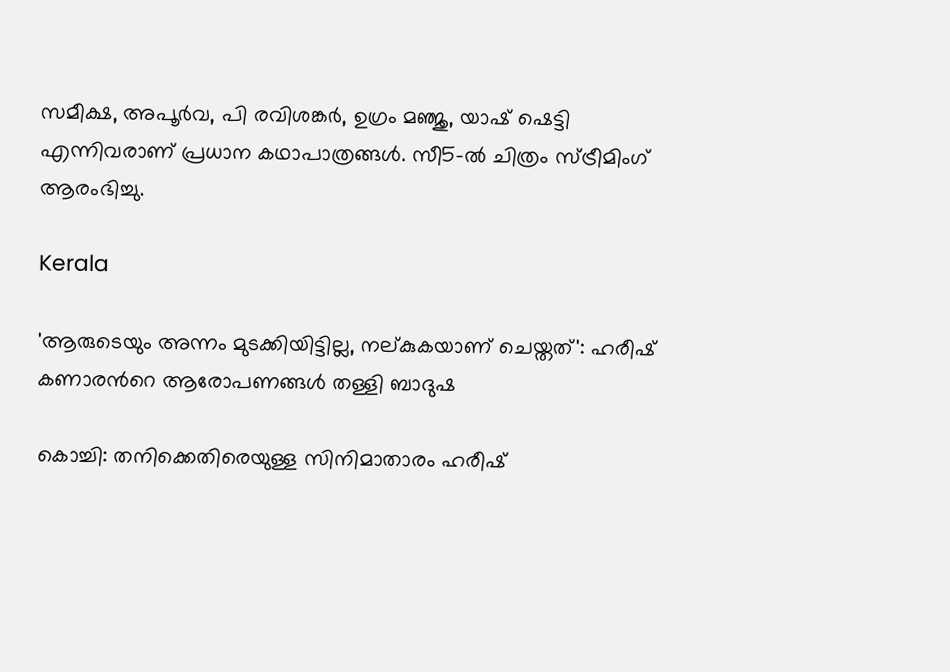സമീക്ഷ, അപൂര്‍വ, പി രവിശങ്കര്‍, ഉഗ്രം മഞ്ജു, യാഷ് ഷെട്ടി എന്നിവരാണ് പ്രധാന കഥാപാത്രങ്ങള്‍. സീ5-ല്‍ ചിത്രം സ്ട്രീമിംഗ് ആരംഭിച്ചു.

Kerala

'ആരുടെയും അന്നം മുടക്കിയിട്ടില്ല, നല്കുകയാണ് ചെയ്തത്': ഹരീഷ് കണാരന്‍റെ ആരോപണങ്ങൾ തള്ളി ബാദുഷ

കൊച്ചി: തനിക്കെതിരെയുള്ള സിനിമാതാരം ഹരീഷ്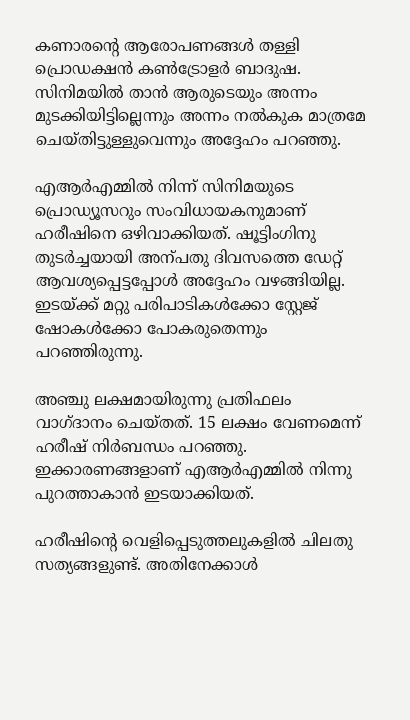കണാരന്‍റെ ആരോപണങ്ങൾ തള്ളി പ്രൊഡക്ഷൻ കൺട്രോളർ ബാദുഷ. സിനിമയിൽ താൻ ആരുടെയും അന്നം മുടക്കിയിട്ടില്ലെന്നും അന്നം നൽകുക മാത്രമേ ചെയ്തിട്ടുള്ളുവെന്നും അദ്ദേഹം പറഞ്ഞു.

എആർ‌എമ്മിൽ നിന്ന് സിനിമയുടെ പ്രൊഡ്യൂസറും സംവിധായകനുമാണ് ഹരീഷിനെ ഒഴിവാക്കിയത്. ഷൂട്ടിംഗിനു തുടർച്ചയായി അന്പതു ദിവസത്തെ ഡേറ്റ് ആവശ്യപ്പെട്ടപ്പോൾ അദ്ദേഹം വഴങ്ങിയില്ല. ഇടയ്ക്ക് മറ്റു പരിപാടികൾക്കോ സ്റ്റേജ് ഷോകൾക്കോ പോകരുതെന്നും പറഞ്ഞിരുന്നു.

അഞ്ചു ലക്ഷമായിരുന്നു പ്രതിഫലം വാഗ്ദാനം ചെയ്തത്. 15 ലക്ഷം വേണമെന്ന് ഹരീഷ് നിർബന്ധം പറഞ്ഞു. ഇക്കാരണങ്ങളാണ് എആർഎമ്മിൽ നിന്നു പുറത്താകാൻ ഇടയാക്കിയത്.

ഹരീഷിന്‍റെ വെളിപ്പെടുത്തലുകളിൽ ചിലതു സത്യങ്ങളുണ്ട്. അതിനേക്കാൾ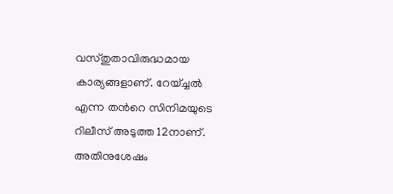വസ്തുതാവിരുദ്ധമായ കാര‍്യങ്ങളാണ്. റേയ്ച്ചൽ എന്ന തന്‍റെ സിനിമയുടെ റിലീസ് അടുത്ത 12നാണ്. അതിനുശേഷം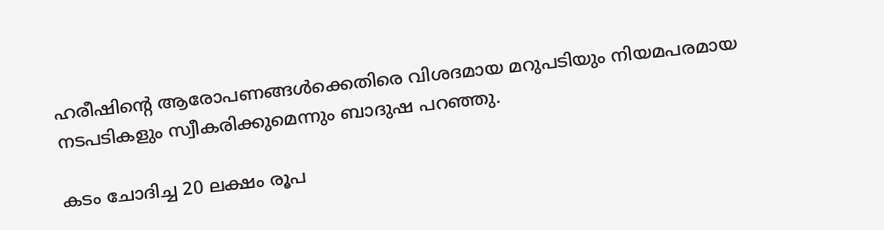ഹരീഷിന്‍റെ ആരോപണങ്ങൾക്കെതിരെ വിശദമായ മറുപടിയും നിയമപരമായ നടപടികളും സ്വീകരിക്കുമെന്നും ബാദുഷ പറഞ്ഞു.

കടം ചോദിച്ച 20 ലക്ഷം രൂപ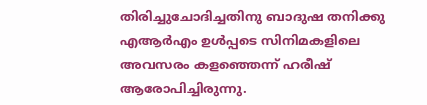തിരിച്ചുചോദിച്ചതിനു ബാദുഷ തനിക്കു എആർഎം ഉൾപ്പടെ സിനിമകളിലെ അവസരം കളഞ്ഞെന്ന് ഹരീഷ് ആരോപിച്ചിരുന്നു.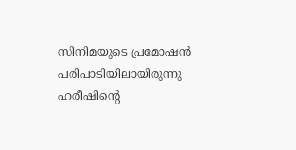സിനിമയുടെ പ്രമോഷൻ പരിപാടിയിലായിരുന്നു ഹരീഷിന്‍റെ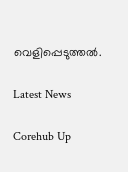വെളിപ്പെടുത്തൽ.

Latest News

Corehub Up